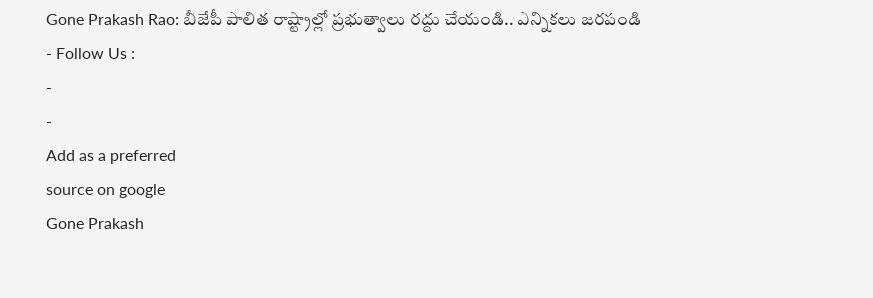Gone Prakash Rao: బీజేపీ పాలిత రాష్ట్రాల్లో ప్రభుత్వాలు రద్దు చేయండి.. ఎన్నికలు జరపండి
- Follow Us :
-
-
Add as a preferred
source on google
Gone Prakash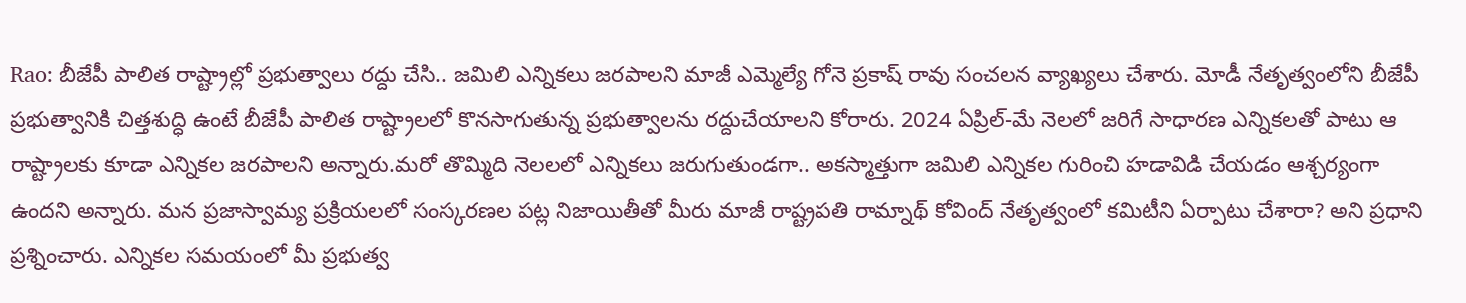Rao: బీజేపీ పాలిత రాష్ట్రాల్లో ప్రభుత్వాలు రద్దు చేసి.. జమిలి ఎన్నికలు జరపాలని మాజీ ఎమ్మెల్యే గోనె ప్రకాష్ రావు సంచలన వ్యాఖ్యలు చేశారు. మోడీ నేతృత్వంలోని బీజేపీ ప్రభుత్వానికి చిత్తశుద్ధి ఉంటే బీజేపీ పాలిత రాష్ట్రాలలో కొనసాగుతున్న ప్రభుత్వాలను రద్దుచేయాలని కోరారు. 2024 ఏప్రిల్-మే నెలలో జరిగే సాధారణ ఎన్నికలతో పాటు ఆ రాష్ట్రాలకు కూడా ఎన్నికల జరపాలని అన్నారు.మరో తొమ్మిది నెలలలో ఎన్నికలు జరుగుతుండగా.. అకస్మాత్తుగా జమిలి ఎన్నికల గురించి హడావిడి చేయడం ఆశ్చర్యంగా ఉందని అన్నారు. మన ప్రజాస్వామ్య ప్రక్రియలలో సంస్కరణల పట్ల నిజాయితీతో మీరు మాజీ రాష్ట్రపతి రామ్నాథ్ కోవింద్ నేతృత్వంలో కమిటీని ఏర్పాటు చేశారా? అని ప్రధాని ప్రశ్నించారు. ఎన్నికల సమయంలో మీ ప్రభుత్వ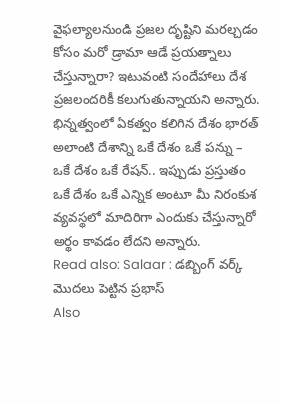వైఫల్యాలనుండి ప్రజల దృష్టిని మరల్చడం కోసం మరో డ్రామా ఆడే ప్రయత్నాలు చేస్తున్నారా? ఇటువంటి సందేహాలు దేశ ప్రజలందరికీ కలుగుతున్నాయని అన్నారు. భిన్నత్వంలో ఏకత్వం కలిగిన దేశం భారత్ అలాంటి దేశాన్ని ఒకే దేశం ఒకే పన్ను – ఒకే దేశం ఒకే రేషన్.. ఇప్పుడు ప్రస్తుతం ఒకే దేశం ఒకే ఎన్నిక అంటూ మీ నిరంకుశ వ్యవస్థలో మాదిరిగా ఎందుకు చేస్తున్నారో అర్థం కావడం లేదని అన్నారు.
Read also: Salaar : డబ్బింగ్ వర్క్ మొదలు పెట్టిన ప్రభాస్
Also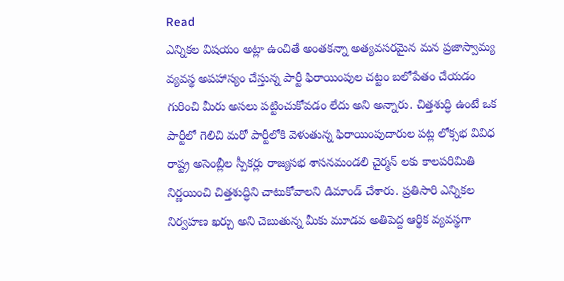Read
ఎన్నికల విషయం అట్లా ఉంచితే అంతకన్నా అత్యవసరమైన మన ప్రజాస్వామ్య వ్యవస్థ అపహాస్యం చేస్తున్న పార్టీ ఫిరాయింపుల చట్టం బలోపేతం చేయడం గురించి మీరు అసలు పట్టించుకోవడం లేదు అని అన్నారు. చిత్తశుద్ధి ఉంటే ఒక పార్టీలో గెలిచి మరో పార్టీలోకి వెళుతున్న ఫిరాయింపుదారుల పట్ల లోక్సభ వివిధ రాష్ట్ర అసెంబ్లీల స్పీకర్లు రాజ్యసభ శాసనమండలి చైర్మన్ లకు కాలపరిమితి నిర్ణయించి చిత్తశుద్ధిని చాటుకోవాలని డిమాండ్ చేశారు. ప్రతిసారి ఎన్నికల నిర్వహణ ఖర్చు అని చెబుతున్న మీకు మూడవ అతిపెద్ద ఆర్థిక వ్యవస్థగా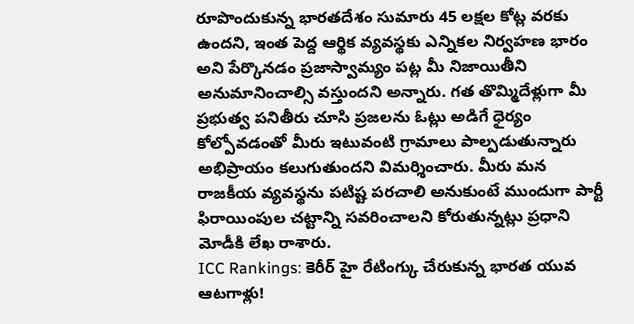రూపొందుకున్న భారతదేశం సుమారు 45 లక్షల కోట్ల వరకు ఉందని, ఇంత పెద్ద ఆర్థిక వ్యవస్థకు ఎన్నికల నిర్వహణ భారం అని పేర్కొనడం ప్రజాస్వామ్యం పట్ల మీ నిజాయితీని అనుమానించాల్సి వస్తుందని అన్నారు. గత తొమ్మిదేళ్లుగా మీ ప్రభుత్వ పనితీరు చూసి ప్రజలను ఓట్లు అడిగే ధైర్యం కోల్పోవడంతో మీరు ఇటువంటి గ్రామాలు పాల్పడుతున్నారు అభిప్రాయం కలుగుతుందని విమర్శించారు. మీరు మన రాజకీయ వ్యవస్థను పటిష్ట పరచాలి అనుకుంటే ముందుగా పార్టీ ఫిరాయింపుల చట్టాన్ని సవరించాలని కోరుతున్నట్లు ప్రధాని మోడీకి లేఖ రాశారు.
ICC Rankings: కెరీర్ హై రేటింగ్కు చేరుకున్న భారత యువ ఆటగాళ్లు!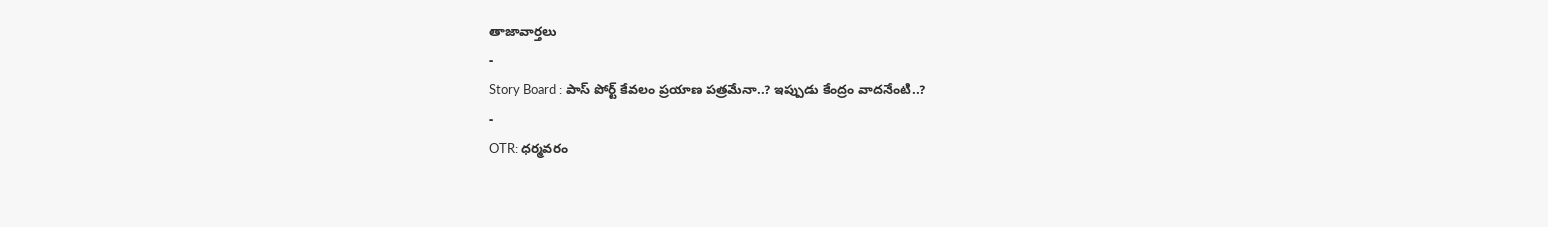తాజావార్తలు
-
Story Board : పాస్ పోర్ట్ కేవలం ప్రయాణ పత్రమేనా..? ఇప్పుడు కేంద్రం వాదనేంటి..?
-
OTR: ధర్మవరం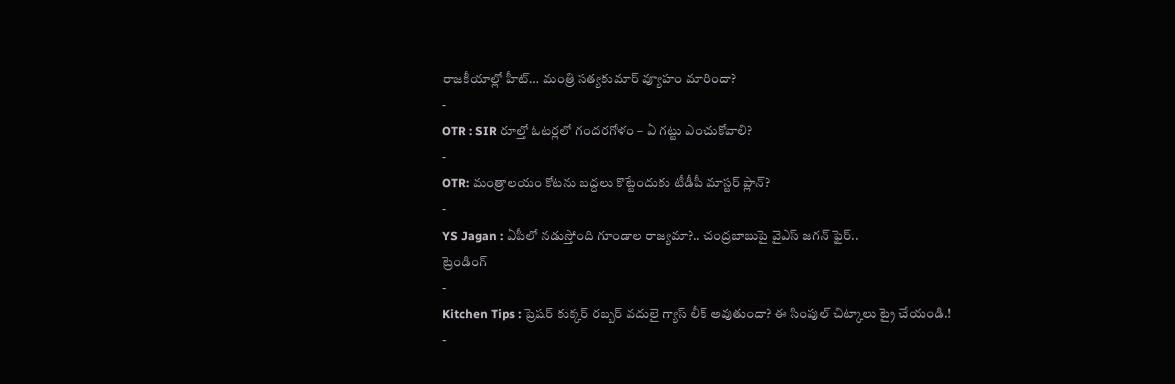రాజకీయాల్లో హీట్… మంత్రి సత్యకుమార్ వ్యూహం మారిందా?
-
OTR : SIR రూల్తో ఓటర్లలో గందరగోళం – ఏ గట్టు ఎంచుకోవాలి?
-
OTR: మంత్రాలయం కోటను బద్దలు కొట్టేందుకు టీడీపీ మాస్టర్ ప్లాన్?
-
YS Jagan : ఏపీలో నడుస్తోంది గూండాల రాజ్యమా?.. చంద్రబాబుపై వైఎస్ జగన్ ఫైర్..
ట్రెండింగ్
-
Kitchen Tips : ప్రెషర్ కుక్కర్ రబ్బర్ వదులై గ్యాస్ లీక్ అవుతుందా? ఈ సింపుల్ చిట్కాలు ట్రై చేయండి.!
-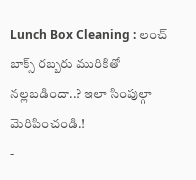Lunch Box Cleaning : లంచ్ బాక్స్ రబ్బరు మురికితో నల్లబడిందా..? ఇలా సింపుల్గా మెరిపించండి.!
-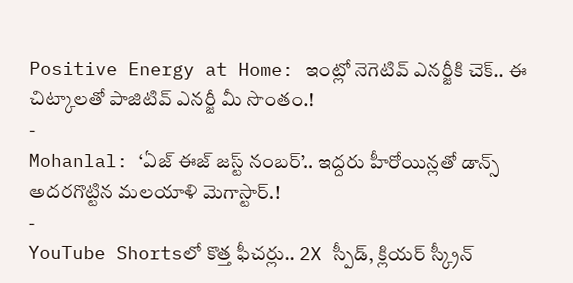Positive Energy at Home: ఇంట్లో నెగెటివ్ ఎనర్జీకి చెక్.. ఈ చిట్కాలతో పాజిటివ్ ఎనర్జీ మీ సొంతం.!
-
Mohanlal: ‘ఏజ్ ఈజ్ జస్ట్ నంబర్’.. ఇద్దరు హీరోయిన్లతో డాన్స్ అదరగొట్టిన మలయాళి మెగాస్టార్.!
-
YouTube Shortsలో కొత్త ఫీచర్లు.. 2X స్పీడ్, క్లియర్ స్క్రీన్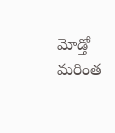మోడ్తో మరింత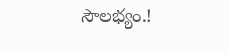సౌలభ్యం.!